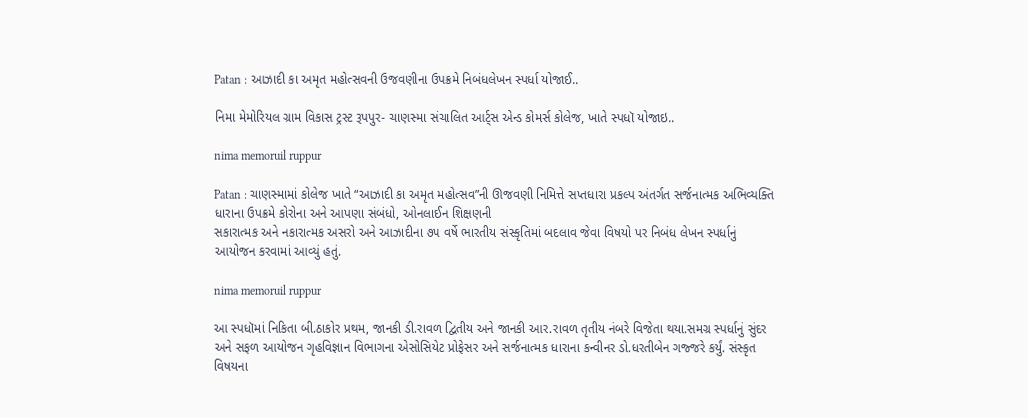Patan : આઝાદી કા અમૃત મહોત્સવની ઉજવણીના ઉપક્રમે નિબંધલેખન સ્પર્ધા યોજાઈ..

નિમા મેમોરિયલ ગ્રામ વિકાસ ટ્રસ્ટ રૂપપુર- ચાણસ્મા સંચાલિત આર્ટ્સ એન્ડ કોમર્સ કોલેજ, ખાતે સ્પધૉ યોજાઇ..

nima memoruil ruppur

Patan : ચાણસ્મામાં કોલેજ ખાતે “આઝાદી કા અમૃત મહોત્સવ”ની ઊજવણી નિમિત્તે સપ્તધારા પ્રકલ્પ અંતર્ગત સર્જનાત્મક અભિવ્યક્તિ ધારાના ઉપક્રમે કોરોના અને આપણા સંબંધો, ઓનલાઈન શિક્ષણની
સકારાત્મક અને નકારાત્મક અસરો અને આઝાદીના ૭૫ વર્ષે ભારતીય સંસ્કૃતિમાં બદલાવ જેવા વિષયો પર નિબંધ લેખન સ્પર્ધાનું આયોજન કરવામાં આવ્યું હતું.

nima memoruil ruppur

આ સ્પધૉમાં નિકિતા બી.ઠાકોર પ્રથમ, જાનકી ડી.રાવળ દ્વિતીય અને જાનકી આર.રાવળ તૃતીય નંબરે વિજેતા થયા.સમગ્ર સ્પર્ધાનું સુંદર અને સફળ આયોજન ગૃહવિજ્ઞાન વિભાગના એસોસિયેટ પ્રોફેસર અને સર્જનાત્મક ધારાના કન્વીનર ડો.ધરતીબેન ગજ્જરે કર્યું. સંસ્કૃત વિષયના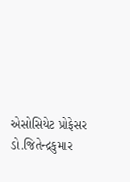એસોસિયેટ પ્રોફેસર ડો.જિતેન્દ્રકુમાર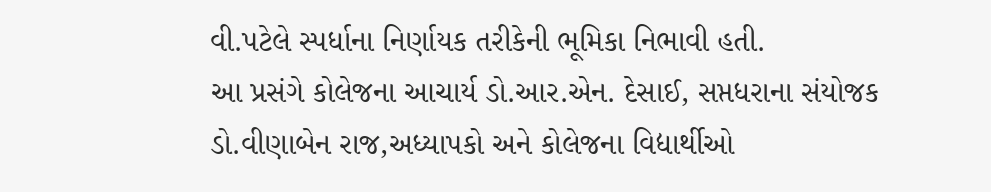વી.પટેલે સ્પર્ધાના નિર્ણાયક તરીકેની ભૂમિકા નિભાવી હતી.
આ પ્રસંગે કોલેજના આચાર્ય ડો.આર.એન. દેસાઈ, સપ્તધરાના સંયોજક ડો.વીણાબેન રાજ,અધ્યાપકો અને કોલેજના વિદ્યાર્થીઓ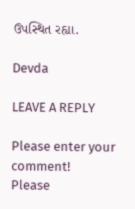ઉપસ્થિત રહ્યા.

Devda

LEAVE A REPLY

Please enter your comment!
Please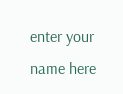enter your name here